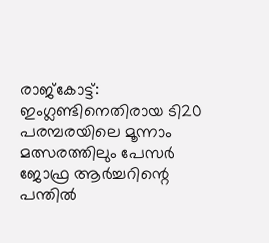രാജ്‌കോട്ട്: ഇംഗ്ലണ്ടിനെതിരായ ടി20 പരമ്പരയിലെ മൂന്നാം മത്സരത്തിലും പേസര്‍ ജോഫ്ര ആര്‍ച്ചറിന്റെ പന്തില്‍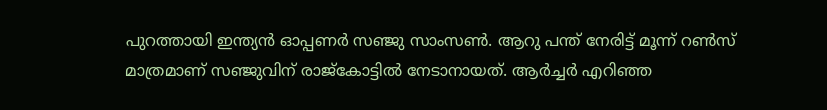പുറത്തായി ഇന്ത്യന്‍ ഓപ്പണര്‍ സഞ്ജു സാംസണ്‍. ആറു പന്ത് നേരിട്ട് മൂന്ന് റണ്‍സ് മാത്രമാണ് സഞ്ജുവിന് രാജ്‌കോട്ടില്‍ നേടാനായത്. ആര്‍ച്ചര്‍ എറിഞ്ഞ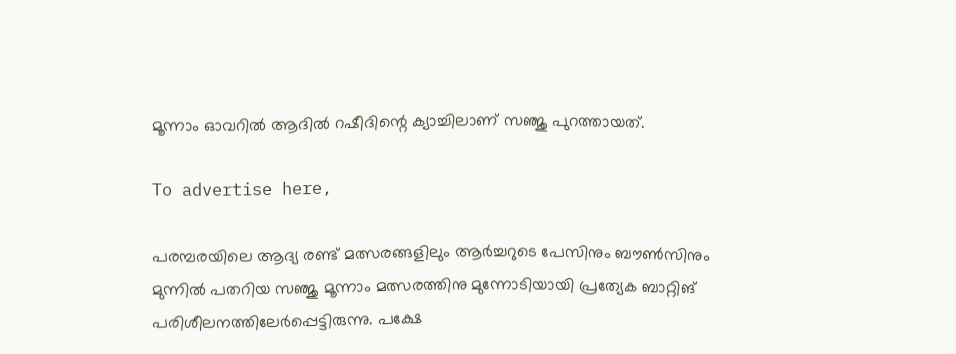മൂന്നാം ഓവറില്‍ ആദില്‍ റഷീദിന്റെ ക്യാച്ചിലാണ് സഞ്ജു പുറത്തായത്.

To advertise here,

പരമ്പരയിലെ ആദ്യ രണ്ട് മത്സരങ്ങളിലും ആര്‍ച്ചറുടെ പേസിനും ബൗണ്‍സിനും മുന്നില്‍ പതറിയ സഞ്ജു മൂന്നാം മത്സരത്തിനു മുന്നോടിയായി പ്രത്യേക ബാറ്റിങ് പരിശീലനത്തിലേര്‍പ്പെട്ടിരുന്നു. പക്ഷേ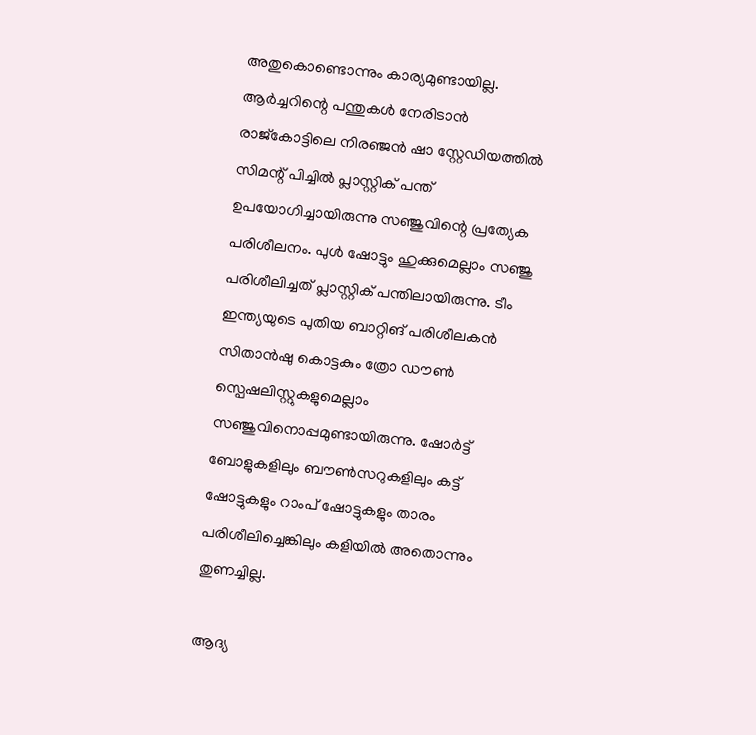അതുകൊണ്ടൊന്നും കാര്യമുണ്ടായില്ല. ആര്‍ച്ചറിന്റെ പന്തുകള്‍ നേരിടാന്‍ രാജ്കോട്ടിലെ നിരഞ്ജന്‍ ഷാ സ്റ്റേഡിയത്തില്‍ സിമന്റ് പിച്ചില്‍ പ്ലാസ്റ്റിക് പന്ത് ഉപയോഗിച്ചായിരുന്നു സഞ്ജുവിന്റെ പ്രത്യേക പരിശീലനം. പുള്‍ ഷോട്ടും ഹുക്കുമെല്ലാം സഞ്ജു പരിശീലിച്ചത് പ്ലാസ്റ്റിക് പന്തിലായിരുന്നു. ടീം ഇന്ത്യയുടെ പുതിയ ബാറ്റിങ് പരിശീലകന്‍ സിതാന്‍ഷു കൊട്ടകും ത്രോ ഡൗണ്‍ സ്പെഷലിസ്റ്റുകളുമെല്ലാം സഞ്ജുവിനൊപ്പമുണ്ടായിരുന്നു. ഷോര്‍ട്ട് ബോളുകളിലും ബൗണ്‍സറുകളിലും കട്ട് ഷോട്ടുകളും റാംപ് ഷോട്ടുകളും താരം പരിശീലിച്ചെങ്കിലും കളിയില്‍ അതൊന്നും തുണച്ചില്ല.

ആദ്യ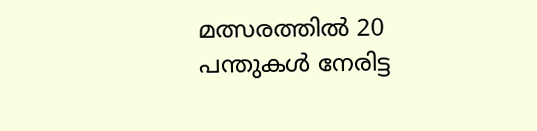മത്സരത്തില്‍ 20 പന്തുകള്‍ നേരിട്ട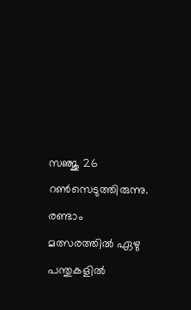സഞ്ജു 26 റണ്‍സെടുത്തിരുന്നു. രണ്ടാം മത്സരത്തില്‍ ഏഴു പന്തുകളില്‍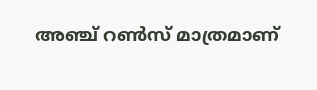അഞ്ച് റണ്‍സ് മാത്രമാണ്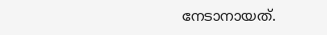നേടാനായത്.